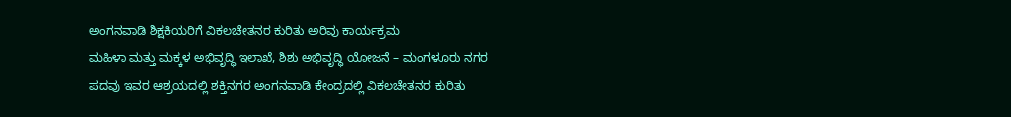ಅಂಗನವಾಡಿ ಶಿಕ್ಷಕಿಯರಿಗೆ ವಿಕಲಚೇತನರ ಕುರಿತು ಅರಿವು ಕಾರ್ಯಕ್ರಮ
ಮಹಿಳಾ ಮತ್ತು ಮಕ್ಕಳ ಅಭಿವೃದ್ಧಿ ಇಲಾಖೆ, ಶಿಶು ಅಭಿವೃದ್ಧಿ ಯೋಜನೆ – ಮಂಗಳೂರು ನಗರ ಪದವು ಇವರ ಆಶ್ರಯದಲ್ಲಿ ಶಕ್ತಿನಗರ ಅಂಗನವಾಡಿ ಕೇಂದ್ರದಲ್ಲಿ ವಿಕಲಚೇತನರ ಕುರಿತು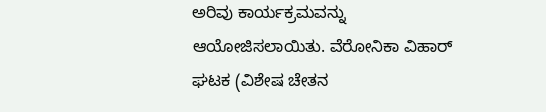ಅರಿವು ಕಾರ್ಯಕ್ರಮವನ್ನು ಆಯೋಜಿಸಲಾಯಿತು. ವೆರೋನಿಕಾ ವಿಹಾರ್ ಘಟಕ (ವಿಶೇಷ ಚೇತನ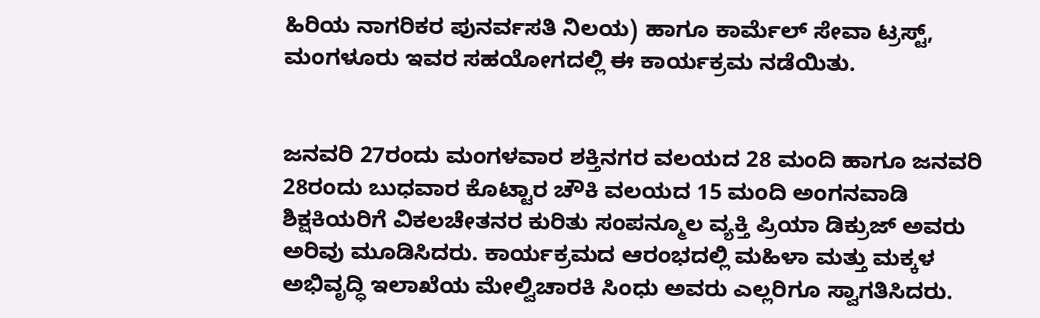ಹಿರಿಯ ನಾಗರಿಕರ ಪುನರ್ವಸತಿ ನಿಲಯ) ಹಾಗೂ ಕಾರ್ಮೆಲ್ ಸೇವಾ ಟ್ರಸ್ಟ್, ಮಂಗಳೂರು ಇವರ ಸಹಯೋಗದಲ್ಲಿ ಈ ಕಾರ್ಯಕ್ರಮ ನಡೆಯಿತು.


ಜನವರಿ 27ರಂದು ಮಂಗಳವಾರ ಶಕ್ತಿನಗರ ವಲಯದ 28 ಮಂದಿ ಹಾಗೂ ಜನವರಿ 28ರಂದು ಬುಧವಾರ ಕೊಟ್ಟಾರ ಚೌಕಿ ವಲಯದ 15 ಮಂದಿ ಅಂಗನವಾಡಿ ಶಿಕ್ಷಕಿಯರಿಗೆ ವಿಕಲಚೇತನರ ಕುರಿತು ಸಂಪನ್ಮೂಲ ವ್ಯಕ್ತಿ ಪ್ರಿಯಾ ಡಿಕ್ರುಜ್ ಅವರು ಅರಿವು ಮೂಡಿಸಿದರು. ಕಾರ್ಯಕ್ರಮದ ಆರಂಭದಲ್ಲಿ ಮಹಿಳಾ ಮತ್ತು ಮಕ್ಕಳ ಅಭಿವೃದ್ಧಿ ಇಲಾಖೆಯ ಮೇಲ್ವಿಚಾರಕಿ ಸಿಂಧು ಅವರು ಎಲ್ಲರಿಗೂ ಸ್ವಾಗತಿಸಿದರು.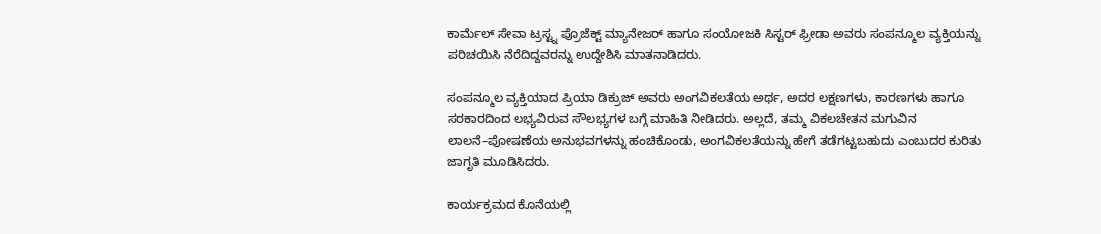ಕಾರ್ಮೆಲ್ ಸೇವಾ ಟ್ರಸ್ಟ್ನ ಪ್ರೊಜೆಕ್ಟ್ ಮ್ಯಾನೇಜರ್ ಹಾಗೂ ಸಂಯೋಜಕಿ ಸಿಸ್ಟರ್ ಫ್ರೀಡಾ ಅವರು ಸಂಪನ್ಮೂಲ ವ್ಯಕ್ತಿಯನ್ನು ಪರಿಚಯಿಸಿ ನೆರೆದಿದ್ದವರನ್ನು ಉದ್ದೇಶಿಸಿ ಮಾತನಾಡಿದರು.

ಸಂಪನ್ಮೂಲ ವ್ಯಕ್ತಿಯಾದ ಪ್ರಿಯಾ ಡಿಕ್ರುಜ್ ಅವರು ಅಂಗವಿಕಲತೆಯ ಅರ್ಥ, ಅದರ ಲಕ್ಷಣಗಳು, ಕಾರಣಗಳು ಹಾಗೂ ಸರಕಾರದಿಂದ ಲಭ್ಯವಿರುವ ಸೌಲಭ್ಯಗಳ ಬಗ್ಗೆ ಮಾಹಿತಿ ನೀಡಿದರು. ಅಲ್ಲದೆ, ತಮ್ಮ ವಿಕಲಚೇತನ ಮಗುವಿನ ಲಾಲನೆ–ಪೋಷಣೆಯ ಅನುಭವಗಳನ್ನು ಹಂಚಿಕೊಂಡು, ಅಂಗವಿಕಲತೆಯನ್ನು ಹೇಗೆ ತಡೆಗಟ್ಟಬಹುದು ಎಂಬುದರ ಕುರಿತು ಜಾಗೃತಿ ಮೂಡಿಸಿದರು.

ಕಾರ್ಯಕ್ರಮದ ಕೊನೆಯಲ್ಲಿ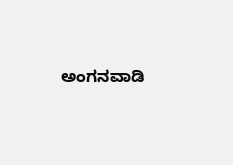ಅಂಗನವಾಡಿ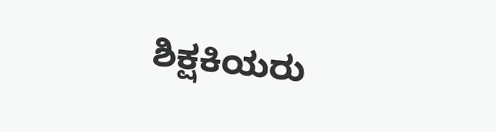ಶಿಕ್ಷಕಿಯರು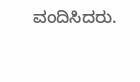ವಂದಿಸಿದರು.